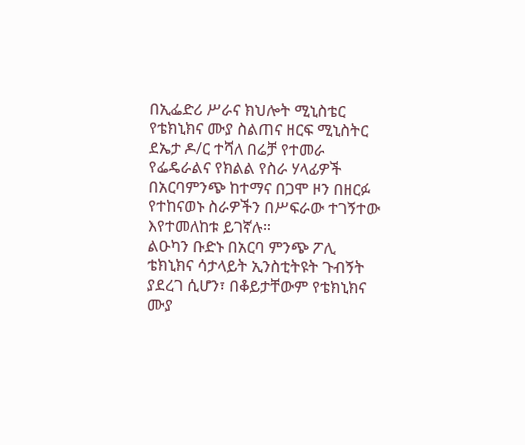በኢፌድሪ ሥራና ክህሎት ሚኒስቴር የቴክኒክና ሙያ ስልጠና ዘርፍ ሚኒስትር ደኤታ ዶ/ር ተሻለ በሬቻ የተመራ የፌዴራልና የክልል የስራ ሃላፊዎች በአርባምንጭ ከተማና በጋሞ ዞን በዘርፉ የተከናወኑ ስራዎችን በሥፍራው ተገኝተው እየተመለከቱ ይገኛሉ።
ልዑካን ቡድኑ በአርባ ምንጭ ፖሊ ቴክኒክና ሳታላይት ኢንስቲትዩት ጉብኝት ያደረገ ሲሆን፣ በቆይታቸውም የቴክኒክና ሙያ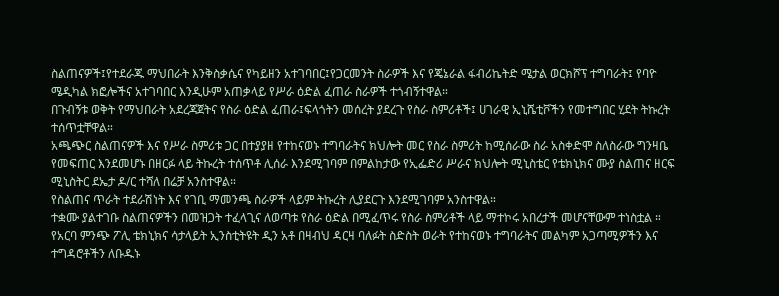ስልጠናዎች፤የተደራጁ ማህበራት እንቅስቃሴና የካይዘን አተገባበር፤የጋርመንት ስራዎች እና የጄኔራል ፋብሪኬትድ ሜታል ወርክሾፕ ተግባራት፤ የባዮ ሜዲካል ክፎሎችና አተገባበር እንዲሁም አጠቃላይ የሥራ ዕድል ፈጠራ ስራዎች ተጎብኝተዋል።
በጉብኝቱ ወቅት የማህበራት አደረጃጀትና የስራ ዕድል ፈጠራ፤ፍላጎትን መሰረት ያደረጉ የስራ ስምሪቶች፤ ሀገራዊ ኢኒሼቲቮችን የመተግበር ሂደት ትኩረት ተሰጥቷቸዋል።
አጫጭር ስልጠናዎች እና የሥራ ስምሪቱ ጋር በተያያዘ የተከናወኑ ተግባራትና ክህሎት መር የስራ ስምሪት ከሚሰራው ስራ አስቀድሞ ስለስራው ግንዛቤ የመፍጠር እንደመሆኑ በዘርፉ ላይ ትኩረት ተሰጥቶ ሊሰራ እንደሚገባም በምልከታው የኢፌድሪ ሥራና ክህሎት ሚኒስቴር የቴክኒክና ሙያ ስልጠና ዘርፍ ሚኒስትር ደኤታ ዶ/ር ተሻለ በሬቻ አንስተዋል።
የስልጠና ጥራት ተደራሽነት እና የገቢ ማመንጫ ስራዎች ላይም ትኩረት ሊያደርጉ እንደሚገባም አንስተዋል።
ተቋሙ ያልተገቡ ስልጠናዎችን በመዝጋት ተፈላጊና ለወጣቱ የስራ ዕድል በሚፈጥሩ የስራ ስምሪቶች ላይ ማተኮሩ አበረታች መሆናቸውም ተነስቷል ።
የአርባ ምንጭ ፖሊ ቴክኒክና ሳታላይት ኢንስቲትዩት ዲን አቶ በዛብህ ዳርዛ ባለፉት ስድስት ወራት የተከናወኑ ተግባራትና መልካም አጋጣሚዎችን እና ተግዳሮቶችን ለቡዱኑ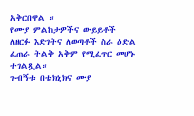አቅርበዋል ።
የሙያ ምልከታዎችና ውይይቶች ለዘርፉ እድገትና ለወጣቶች ስራ ዕድል ፈጠራ ትልቅ አቅም የሚፈጥር መሆኑ ተገልጿል።
ጉብኝቱ በቴክኒክና ሙያ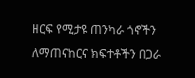ዘርፍ የሚታዩ ጠንካራ ጎኖችን ለማጠናከርና ክፍተቶችን በጋራ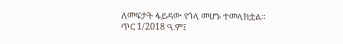ለመፍታት ፋይዳው የጎላ መሆኑ ተመላክቷል።
ጥር 1/2018 ዓ.ም፤